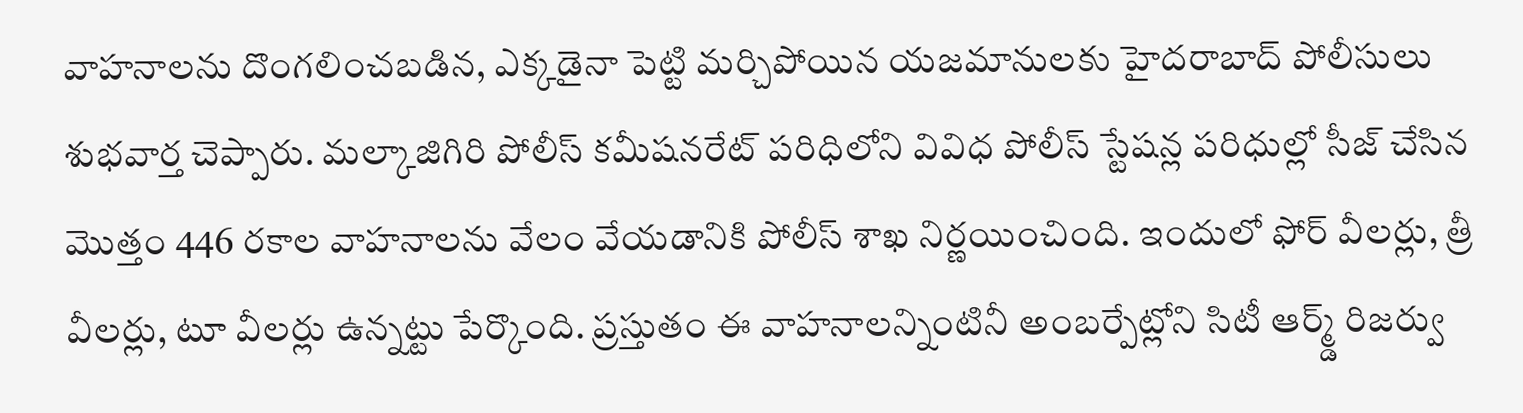వాహనాలను దొంగలించబడిన, ఎక్కడైనా పెట్టి మర్చిపోయిన యజమానులకు హైదరాబాద్ పోలీసులు శుభవార్త చెప్పారు. మల్కాజిగిరి పోలీస్ కమీషనరేట్ పరిధిలోని వివిధ పోలీస్ స్టేషన్ల పరిధుల్లో సీజ్ చేసిన మొత్తం 446 రకాల వాహనాలను వేలం వేయడానికి పోలీస్ శాఖ నిర్ణయించింది. ఇందులో ఫోర్ వీలర్లు, త్రీ వీలర్లు, టూ వీలర్లు ఉన్నట్టు పేర్కొంది. ప్రస్తుతం ఈ వాహనాలన్నింటినీ అంబర్పేట్లోని సిటీ ఆర్మ్డ్ రిజర్వు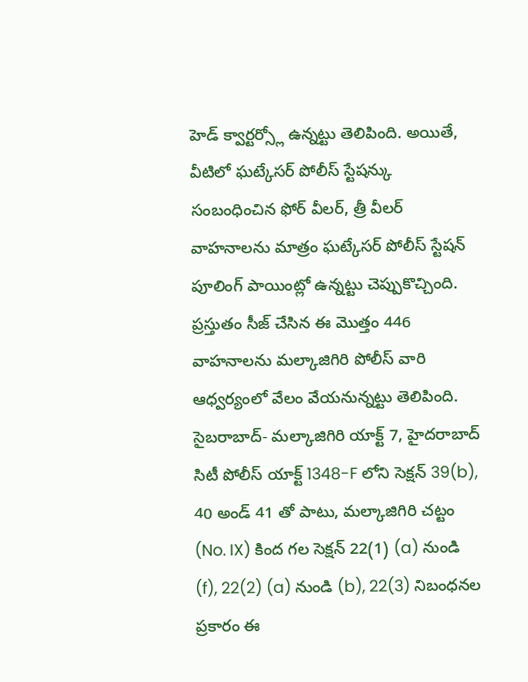హెడ్ క్వార్టర్స్లో ఉన్నట్టు తెలిపింది. అయితే, వీటిలో ఘట్కేసర్ పోలీస్ స్టేషన్కు సంబంధించిన ఫోర్ వీలర్, త్రీ వీలర్ వాహనాలను మాత్రం ఘట్కేసర్ పోలీస్ స్టేషన్ పూలింగ్ పాయింట్లో ఉన్నట్టు చెప్పుకొచ్చింది.
ప్రస్తుతం సీజ్ చేసిన ఈ మొత్తం 446 వాహనాలను మల్కాజిగిరి పోలీస్ వారి ఆధ్వర్యంలో వేలం వేయనున్నట్టు తెలిపింది. సైబరాబాద్- మల్కాజిగిరి యాక్ట్ 7, హైదరాబాద్ సిటీ పోలీస్ యాక్ట్ 1348-F లోని సెక్షన్ 39(b), 40 అండ్ 41 తో పాటు, మల్కాజిగిరి చట్టం (No. IX) కింద గల సెక్షన్ 22(1) (a) నుండి (f), 22(2) (a) నుండి (b), 22(3) నిబంధనల ప్రకారం ఈ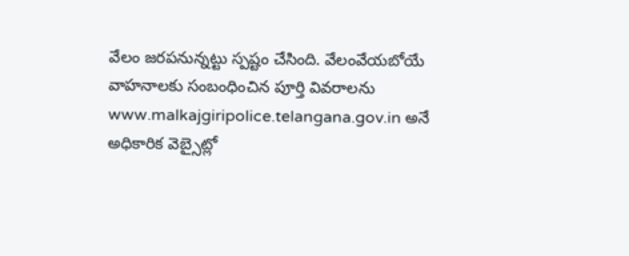వేలం జరపనున్నట్టు స్పష్టం చేసింది. వేలంవేయబోయే వాహనాలకు సంబంధించిన పూర్తి వివరాలను www.malkajgiripolice.telangana.gov.in అనే అధికారిక వెబ్సైట్లో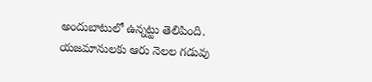అందుబాటులో ఉన్నట్టు తెలిపింది.
యజమానులకు ఆరు నెలల గడువు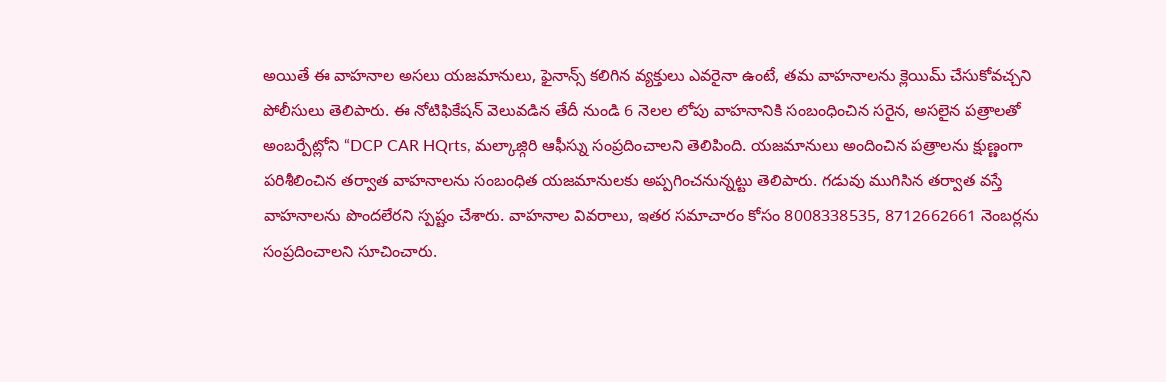అయితే ఈ వాహనాల అసలు యజమానులు, ఫైనాన్స్ కలిగిన వ్యక్తులు ఎవరైనా ఉంటే, తమ వాహనాలను క్లెయిమ్ చేసుకోవచ్చని పోలీసులు తెలిపారు. ఈ నోటిఫికేషన్ వెలువడిన తేదీ నుండి 6 నెలల లోపు వాహనానికి సంబంధించిన సరైన, అసలైన పత్రాలతో అంబర్పేట్లోని “DCP CAR HQrts, మల్కాజ్గిరి ఆఫీస్ను సంప్రదించాలని తెలిపింది. యజమానులు అందించిన పత్రాలను క్షుణ్ణంగా పరిశీలించిన తర్వాత వాహనాలను సంబంధిత యజమానులకు అప్పగించనున్నట్టు తెలిపారు. గడువు ముగిసిన తర్వాత వస్తే వాహనాలను పొందలేరని స్పష్టం చేశారు. వాహనాల వివరాలు, ఇతర సమాచారం కోసం 8008338535, 8712662661 నెంబర్లను సంప్రదించాలని సూచించారు.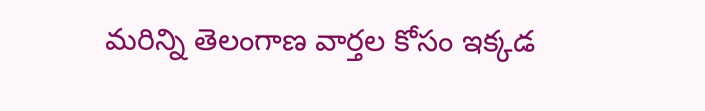మరిన్ని తెలంగాణ వార్తల కోసం ఇక్కడ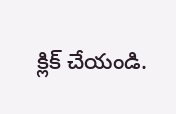క్లిక్ చేయండి.